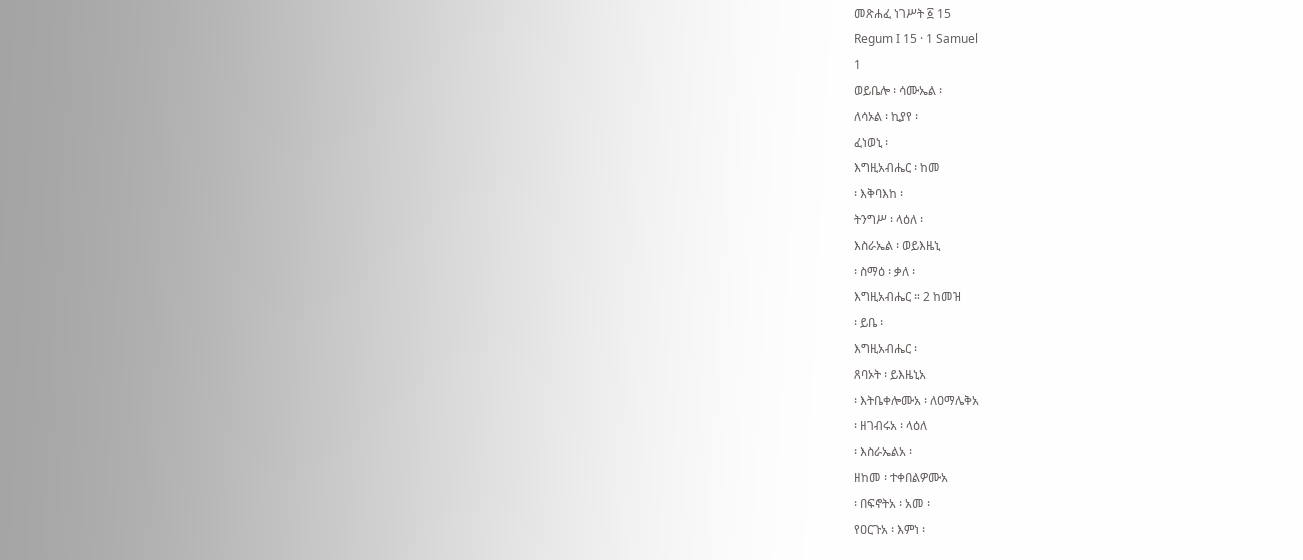መጽሐፈ ነገሥት ፩ 15
Regum I 15 · 1 Samuel
1
ወይቤሎ ፡ ሳሙኤል ፡
ለሳኦል ፡ ኪያየ ፡
ፈነወኒ ፡
እግዚአብሔር ፡ ከመ
፡ እቅባእከ ፡
ትንግሥ ፡ ላዕለ ፡
እስራኤል ፡ ወይእዜኒ
፡ ስማዕ ፡ ቃለ ፡
እግዚአብሔር ። 2 ከመዝ
፡ ይቤ ፡
እግዚአብሔር ፡
ጸባኦት ፡ ይእዜኒአ
፡ እትቤቀሎሙአ ፡ ለዐማሌቅአ
፡ ዘገብሩአ ፡ ላዕለ
፡ እስራኤልአ ፡
ዘከመ ፡ ተቀበልዎሙአ
፡ በፍኖትአ ፡ አመ ፡
የዐርጉአ ፡ እምነ ፡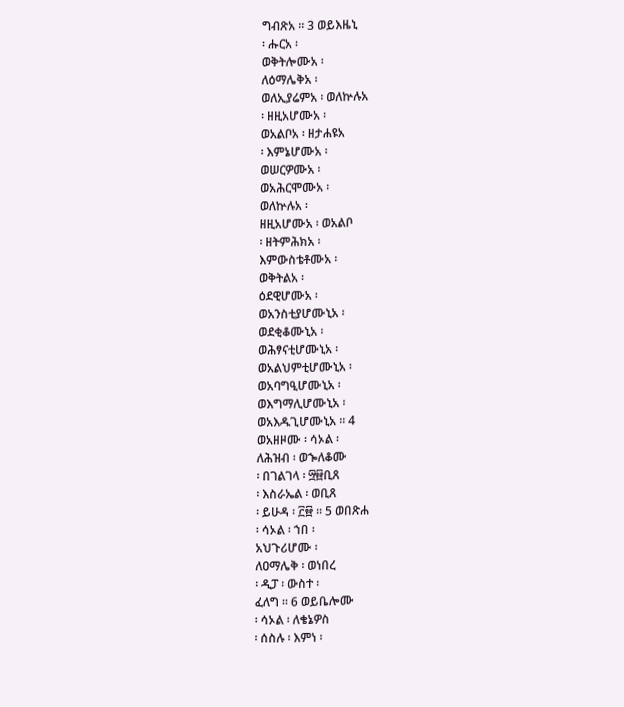ግብጽአ ። 3 ወይእዜኒ
፡ ሑርአ ፡
ወቅትሎሙአ ፡
ለዕማሌቅአ ፡
ወለኢያሬምአ ፡ ወለኵሉአ
፡ ዘዚአሆሙአ ፡
ወአልቦአ ፡ ዘታሐዩአ
፡ እምኔሆሙአ ፡
ወሠርዎሙአ ፡
ወአሕርሞሙአ ፡
ወለኵሉአ ፡
ዘዚአሆሙአ ፡ ወአልቦ
፡ ዘትምሕክአ ፡
እምውስቴቶሙአ ፡
ወቅትልአ ፡
ዕደዊሆሙአ ፡
ወአንስቲያሆሙኒአ ፡
ወደቂቆሙኒአ ፡
ወሕፃናቲሆሙኒአ ፡
ወአልህምቲሆሙኒአ ፡
ወአባግዒሆሙኒአ ፡
ወእግማሊሆሙኒአ ፡
ወአእዱጊሆሙኒአ ። 4
ወአዘዞሙ ፡ ሳኦል ፡
ለሕዝብ ፡ ወኈለቆሙ
፡ በገልገላ ፡ ፵፼ቢጸ
፡ እስራኤል ፡ ወቢጸ
፡ ይሁዳ ፡ ፫፼ ። 5 ወበጽሐ
፡ ሳኦል ፡ ኀበ ፡
አህጉሪሆሙ ፡
ለዐማሌቅ ፡ ወነበረ
፡ ዲፓ ፡ ውስተ ፡
ፈለግ ። 6 ወይቤሎሙ
፡ ሳኦል ፡ ለቄኔዎስ
፡ ሰስሉ ፡ እምነ ፡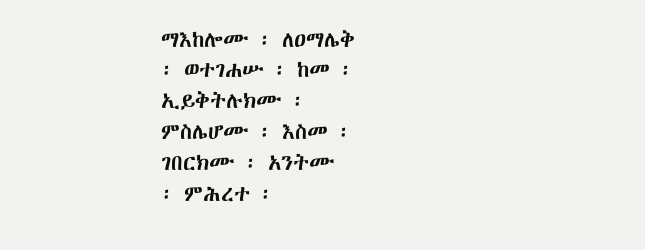ማእከሎሙ ፡ ለዐማሌቅ
፡ ወተገሐሡ ፡ ከመ ፡
ኢይቅትሉክሙ ፡
ምስሌሆሙ ፡ እስመ ፡
ገበርክሙ ፡ አንትሙ
፡ ምሕረተ ፡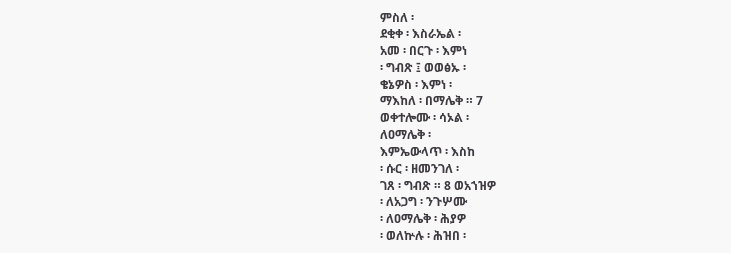ምስለ ፡
ደቂቀ ፡ እስራኤል ፡
አመ ፡ በርጉ ፡ እምነ
፡ ግብጽ ፤ ወወፅኡ ፡
ቄኔዎስ ፡ እምነ ፡
ማእከለ ፡ በማሌቅ ። 7
ወቀተሎሙ ፡ ሳኦል ፡
ለዐማሌቅ ፡
እምኤውላጥ ፡ እስከ
፡ ሱር ፡ ዘመንገለ ፡
ገጸ ፡ ግብጽ ። 8 ወአኀዝዎ
፡ ለአጋግ ፡ ንጉሦሙ
፡ ለዐማሌቅ ፡ ሕያዎ
፡ ወለኵሉ ፡ ሕዝበ ፡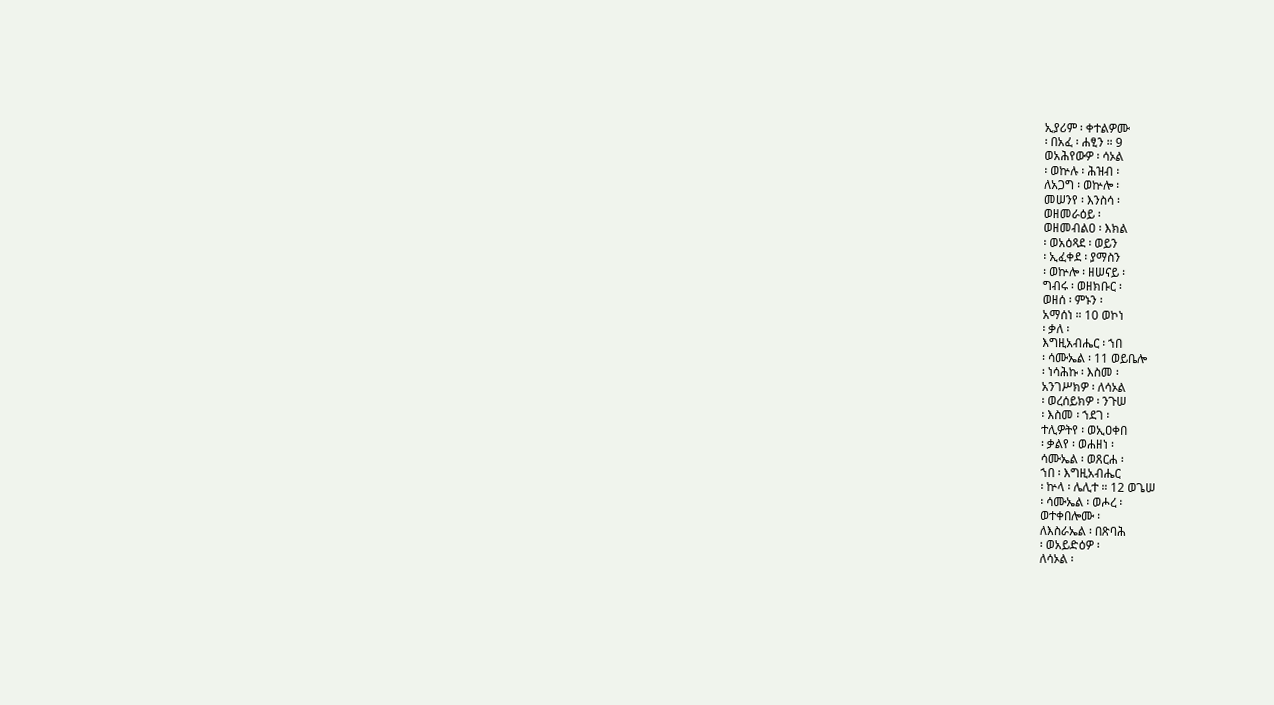ኢያሪም ፡ ቀተልዎሙ
፡ በአፈ ፡ ሐፂን ። 9
ወአሕየውዎ ፡ ሳኦል
፡ ወኵሉ ፡ ሕዝብ ፡
ለአጋግ ፡ ወኵሎ ፡
መሠንየ ፡ እንስሳ ፡
ወዘመራዕይ ፡
ወዘመብልዐ ፡ እክል
፡ ወአዕጻደ ፡ ወይን
፡ ኢፈቀደ ፡ ያማስን
፡ ወኵሎ ፡ ዘሠናይ ፡
ግብሩ ፡ ወዘክቡር ፡
ወዘሰ ፡ ምኑን ፡
አማሰነ ። 10 ወኮነ
፡ ቃለ ፡
እግዚአብሔር ፡ ኀበ
፡ ሳሙኤል ፡ 11 ወይቤሎ
፡ ነሳሕኩ ፡ እስመ ፡
አንገሥክዎ ፡ ለሳኦል
፡ ወረሰይክዎ ፡ ንጉሠ
፡ እስመ ፡ ኀደገ ፡
ተሊዎትየ ፡ ወኢዐቀበ
፡ ቃልየ ፡ ወሐዘነ ፡
ሳሙኤል ፡ ወጸርሐ ፡
ኀበ ፡ እግዚአብሔር
፡ ኵላ ፡ ሌሊተ ። 12 ወጌሠ
፡ ሳሙኤል ፡ ወሖረ ፡
ወተቀበሎሙ ፡
ለእስራኤል ፡ በጽባሕ
፡ ወአይድዕዎ ፡
ለሳኦል ፡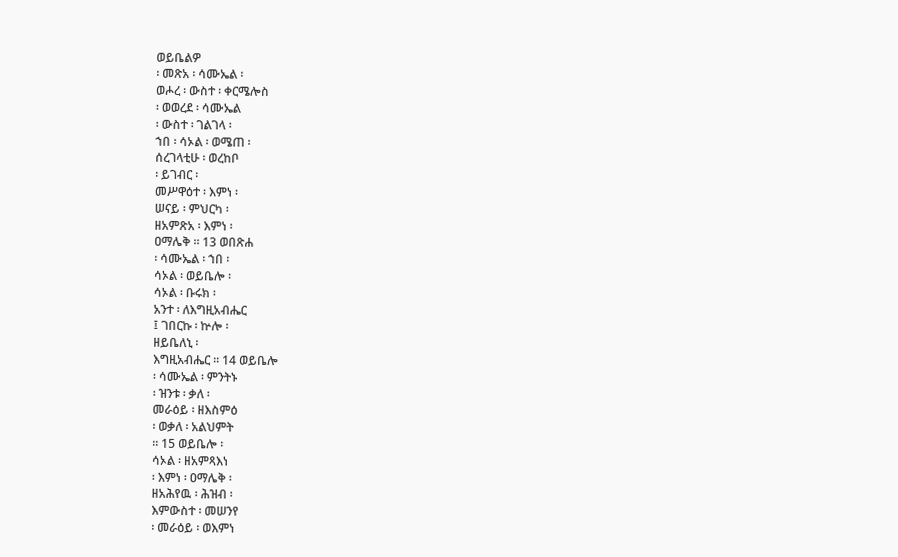ወይቤልዎ
፡ መጽአ ፡ ሳሙኤል ፡
ወሖረ ፡ ውስተ ፡ ቀርሜሎስ
፡ ወወረደ ፡ ሳሙኤል
፡ ውስተ ፡ ገልገላ ፡
ኀበ ፡ ሳኦል ፡ ወሜጠ ፡
ሰረገላቲሁ ፡ ወረከቦ
፡ ይገብር ፡
መሥዋዕተ ፡ እምነ ፡
ሠናይ ፡ ምህርካ ፡
ዘአምጽአ ፡ እምነ ፡
ዐማሌቅ ። 13 ወበጽሐ
፡ ሳሙኤል ፡ ኀበ ፡
ሳኦል ፡ ወይቤሎ ፡
ሳኦል ፡ ቡሩክ ፡
አንተ ፡ ለእግዚአብሔር
፤ ገበርኩ ፡ ኵሎ ፡
ዘይቤለኒ ፡
እግዚአብሔር ። 14 ወይቤሎ
፡ ሳሙኤል ፡ ምንትኑ
፡ ዝንቱ ፡ ቃለ ፡
መራዕይ ፡ ዘእስምዕ
፡ ወቃለ ፡ አልህምት
። 15 ወይቤሎ ፡
ሳኦል ፡ ዘአምጻእነ
፡ እምነ ፡ ዐማሌቅ ፡
ዘአሕየዉ ፡ ሕዝብ ፡
እምውስተ ፡ መሠንየ
፡ መራዕይ ፡ ወእምነ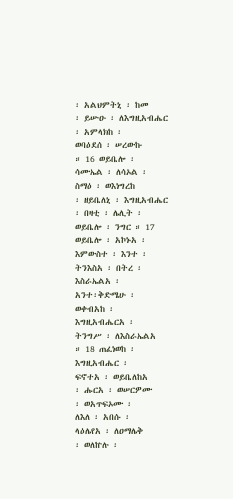፡ አልህምትኒ ፡ ከመ
፡ ይሡዑ ፡ ለእግዚአብሔር
፡ አምላክከ ፡
ወባዕደሰ ፡ ሠረውኩ
። 16 ወይቤሎ ፡
ሳሙኤል ፡ ለሳኦል ፡
ስማዕ ፡ ወእነግረከ
፡ ዘይቤለኒ ፡ እግዚአብሔር
፡ በዛቲ ፡ ሌሊት ፡
ወይቤሎ ፡ ንግር ። 17
ወይቤሎ ፡ አኮኑአ ፡
እምውስተ ፡ እንተ ፡
ትንእስአ ፡ በትረ ፡
እስራኤልአ ፡
አንተ፡ቅድሜሁ ፡
ወቀብአከ ፡
እግዚአብሔርአ ፡
ትንግሥ ፡ ለእስራኤልአ
። 18 ጠፈነወከ ፡
እግዚአብሔር ፡
ፍኖተአ ፡ ወይቤለከአ
፡ ሑርአ ፡ ወሠርዎሙ
፡ ወአጥፍኦሙ ፡
ለእለ ፡ አበሱ ፡
ላዕሌየአ ፡ ለዐማሌቅ
፡ ወለኵሉ ፡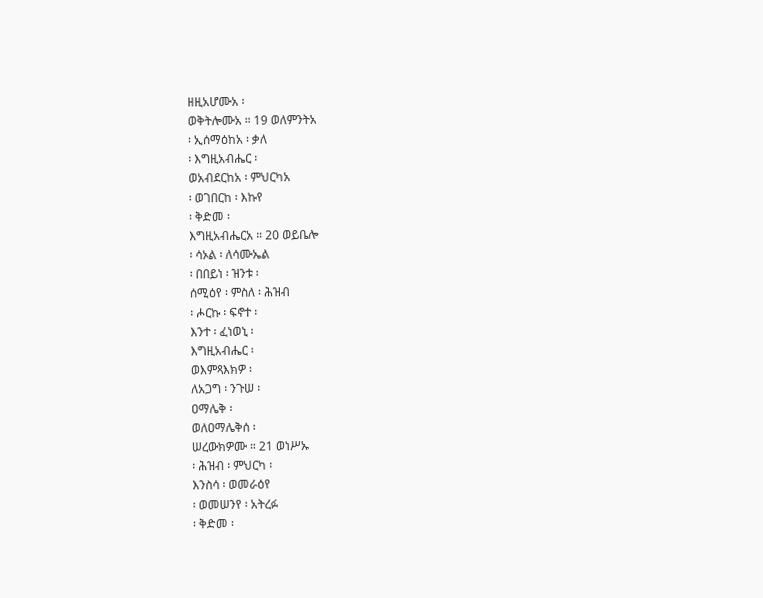ዘዚአሆሙአ ፡
ወቅትሎሙአ ። 19 ወለምንትአ
፡ ኢሰማዕከአ ፡ ቃለ
፡ እግዚአብሔር ፡
ወአብደርከአ ፡ ምህርካአ
፡ ወገበርከ ፡ እኩየ
፡ ቅድመ ፡
እግዚአብሔርአ ። 20 ወይቤሎ
፡ ሳኦል ፡ ለሳሙኤል
፡ በበይነ ፡ ዝንቱ ፡
ሰሚዕየ ፡ ምስለ ፡ ሕዝብ
፡ ሖርኩ ፡ ፍኖተ ፡
እንተ ፡ ፈነወኒ ፡
እግዚአብሔር ፡
ወእምጻእክዎ ፡
ለአጋግ ፡ ንጉሠ ፡
ዐማሌቅ ፡
ወለዐማሌቅሰ ፡
ሠረውክዎሙ ። 21 ወነሥኡ
፡ ሕዝብ ፡ ምህርካ ፡
እንስሳ ፡ ወመራዕየ
፡ ወመሠንየ ፡ አትረፉ
፡ ቅድመ ፡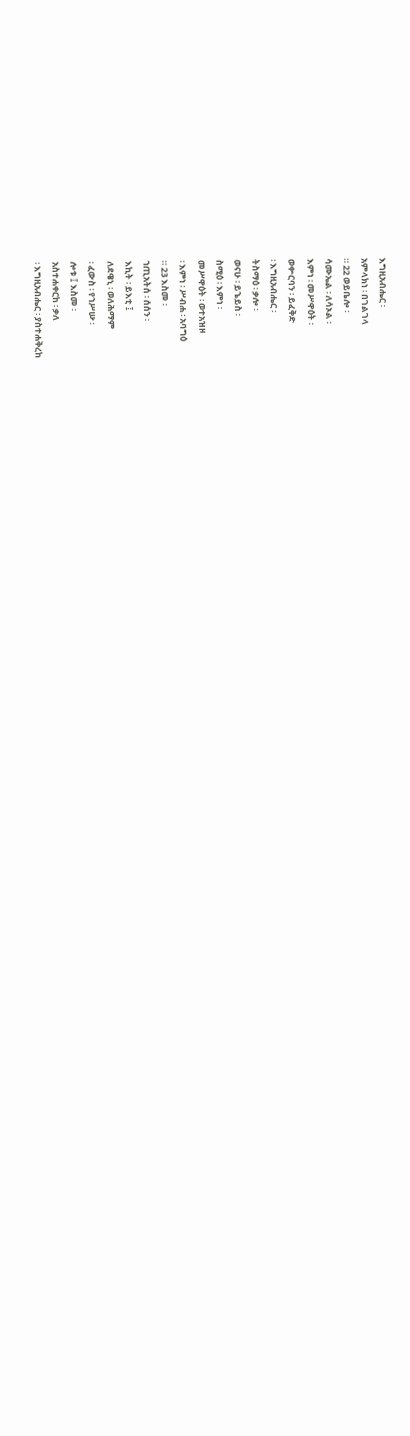እግዚአብሔር ፡
አምላክነ ፡ በገልገላ
። 22 ወይቤሎ ፡
ሳሙኤል ፡ ለሳኦል ፡
እምነ ፡ መሥዋዕት ፡
ወቍርባን ፡ ይፈቅድ
፡ እግዚአብሔር ፡
ትስማዕ ፡ ቃሎ ፡
ወናሁ ፡ ይኄይስ ፡
ስሚዕ ፡ እምነ ፡
መሥዋዕት ፡ ወተአዝዞ
፡ እምነ ፡ ሥብሐ ፡ አባግዕ
። 23 እስመ ፡
ኀጢአትሰ ፡ ሰሰን ፡
እኪት ፡ ይእቲ ፤
ለደዌኒ ፡ ወለሕማም
፡ ፈውስ ፡ የኀሥሡ ፡
ሎቱ ፤ እስመ ፡
አስተሐቀርከ ፡ ቃለ
፡ እግዚአብሔር ፡ ያስተሐቅረከ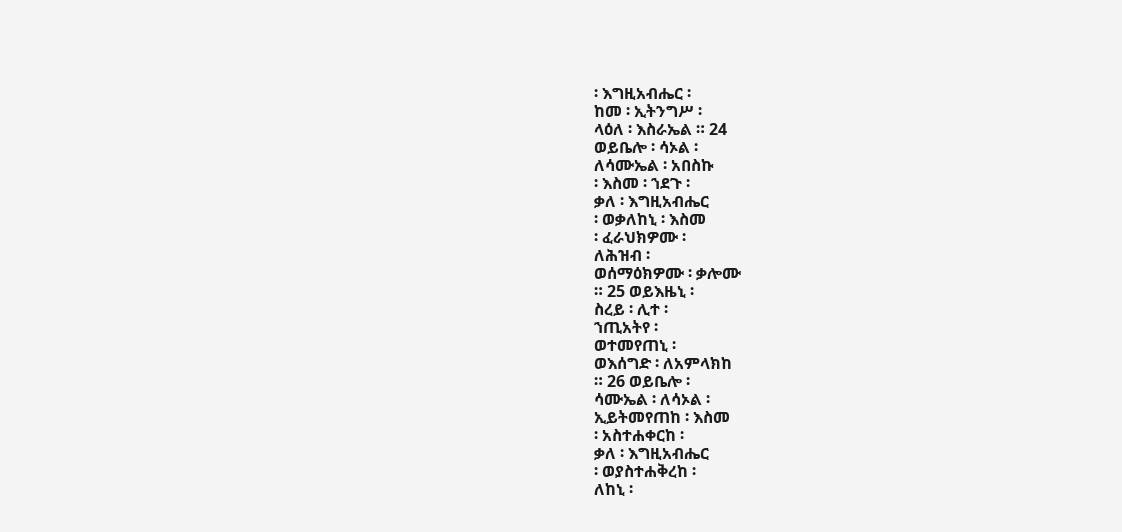፡ እግዚአብሔር ፡
ከመ ፡ ኢትንግሥ ፡
ላዕለ ፡ እስራኤል ። 24
ወይቤሎ ፡ ሳኦል ፡
ለሳሙኤል ፡ አበስኩ
፡ እስመ ፡ ኀደጉ ፡
ቃለ ፡ እግዚአብሔር
፡ ወቃለከኒ ፡ እስመ
፡ ፈራህክዎሙ ፡
ለሕዝብ ፡
ወሰማዕክዎሙ ፡ ቃሎሙ
። 25 ወይእዜኒ ፡
ስረይ ፡ ሊተ ፡
ኀጢአትየ ፡
ወተመየጠኒ ፡
ወእሰግድ ፡ ለአምላክከ
። 26 ወይቤሎ ፡
ሳሙኤል ፡ ለሳኦል ፡
ኢይትመየጠከ ፡ እስመ
፡ አስተሐቀርከ ፡
ቃለ ፡ እግዚአብሔር
፡ ወያስተሐቅረከ ፡
ለከኒ ፡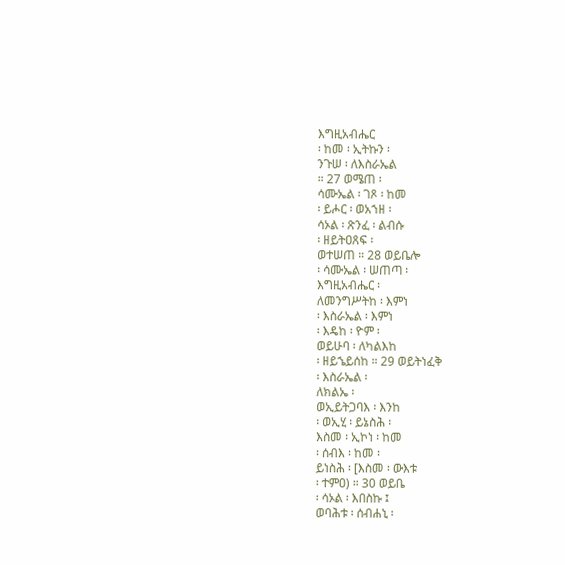እግዚአብሔር
፡ ከመ ፡ ኢትኩን ፡
ንጉሠ ፡ ለእስራኤል
። 27 ወሜጠ ፡
ሳሙኤል ፡ ገጾ ፡ ከመ
፡ ይሖር ፡ ወአኀዘ ፡
ሳኦል ፡ ጽንፈ ፡ ልብሱ
፡ ዘይትዐጸፍ ፡
ወተሠጠ ። 28 ወይቤሎ
፡ ሳሙኤል ፡ ሠጠጣ ፡
እግዚአብሔር ፡
ለመንግሥትከ ፡ እምነ
፡ እስራኤል ፡ እምነ
፡ እዴከ ፡ ዮም ፡
ወይሁባ ፡ ለካልእከ
፡ ዘይኄይሰከ ። 29 ወይትነፈቅ
፡ እስራኤል ፡
ለክልኤ ፡
ወኢይትጋባእ ፡ እንከ
፡ ወኢሂ ፡ ይኔስሕ ፡
እስመ ፡ ኢኮነ ፡ ከመ
፡ ሰብእ ፡ ከመ ፡
ይነስሕ ፡ [እስመ ፡ ውእቱ
፡ ተምዐ) ። 30 ወይቤ
፡ ሳኦል ፡ እበስኩ ፤
ወባሕቱ ፡ ሰብሐኒ ፡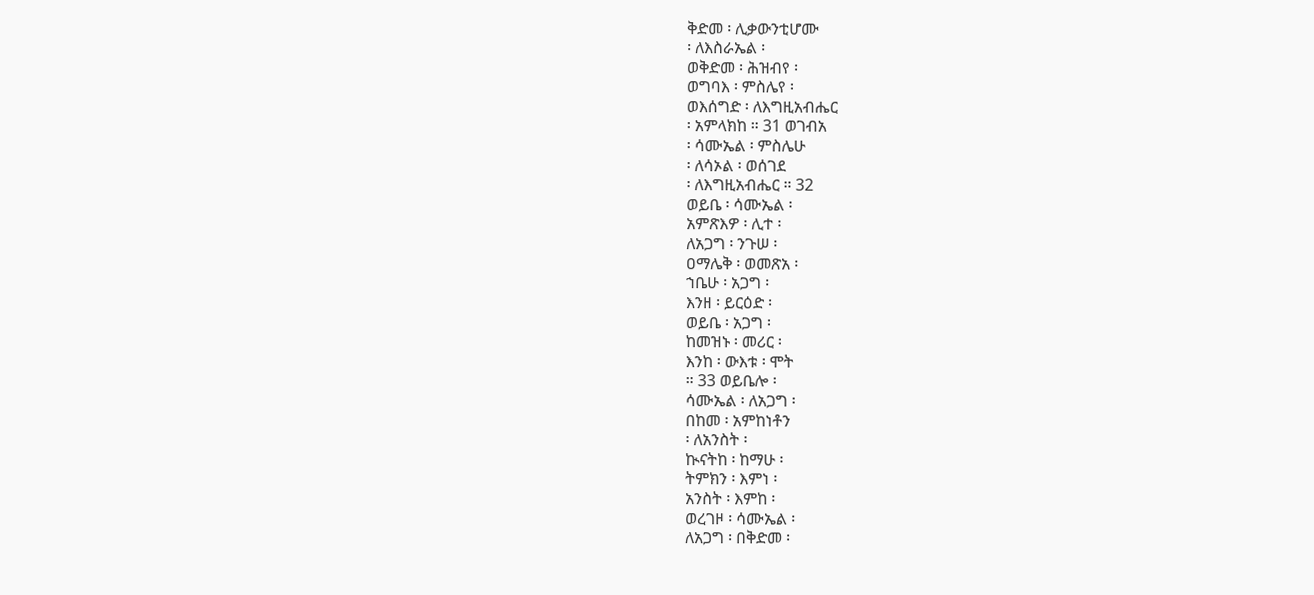ቅድመ ፡ ሊቃውንቲሆሙ
፡ ለእስራኤል ፡
ወቅድመ ፡ ሕዝብየ ፡
ወግባእ ፡ ምስሌየ ፡
ወእሰግድ ፡ ለእግዚአብሔር
፡ አምላክከ ። 31 ወገብአ
፡ ሳሙኤል ፡ ምስሌሁ
፡ ለሳኦል ፡ ወሰገደ
፡ ለእግዚአብሔር ። 32
ወይቤ ፡ ሳሙኤል ፡
አምጽእዎ ፡ ሊተ ፡
ለአጋግ ፡ ንጉሠ ፡
ዐማሌቅ ፡ ወመጽአ ፡
ኀቤሁ ፡ አጋግ ፡
እንዘ ፡ ይርዕድ ፡
ወይቤ ፡ አጋግ ፡
ከመዝኑ ፡ መሪር ፡
እንከ ፡ ውእቱ ፡ ሞት
። 33 ወይቤሎ ፡
ሳሙኤል ፡ ለአጋግ ፡
በከመ ፡ አምከነቶን
፡ ለአንስት ፡
ኲናትከ ፡ ከማሁ ፡
ትምክን ፡ እምነ ፡
አንስት ፡ እምከ ፡
ወረገዞ ፡ ሳሙኤል ፡
ለአጋግ ፡ በቅድመ ፡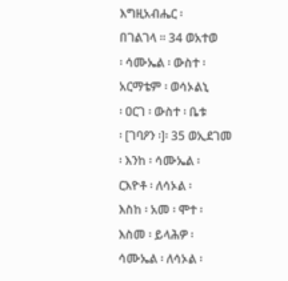እግዚአብሔር ፡
በገልገላ ። 34 ወአተወ
፡ ሳሙኤል ፡ ውስተ ፡
አርማቴም ፡ ወሳኦልኒ
፡ ዐርገ ፡ ውስተ ፡ ቤቱ
፡ [ገባዖን ፡]፡ 35 ወኢደገመ
፡ እንከ ፡ ሳሙኤል ፡
ርእዮቶ ፡ ለሳኦል ፡
እስከ ፡ አመ ፡ ሞተ ፡
እስመ ፡ ይላሕዎ ፡
ሳሙኤል ፡ ለሳኦል ፡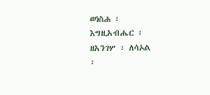ወነስሐ ፡
እግዚአብሔር ፡
ዘአንገሦ ፡ ለሳኦል
፡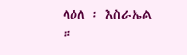ላዕለ ፡ እስራኤል
።